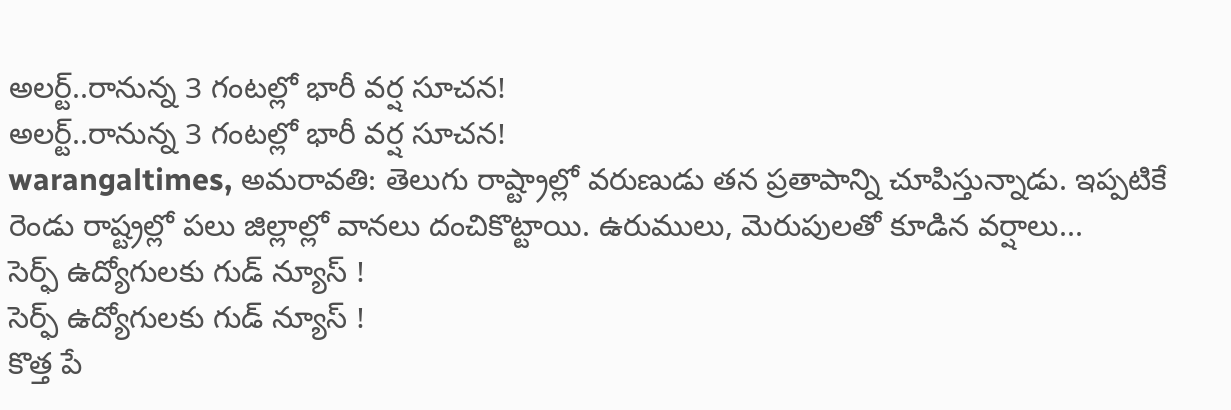అలర్ట్..రానున్న 3 గంటల్లో భారీ వర్ష సూచన!
అలర్ట్..రానున్న 3 గంటల్లో భారీ వర్ష సూచన!
warangaltimes, అమరావతి: తెలుగు రాష్ట్రాల్లో వరుణుడు తన ప్రతాపాన్ని చూపిస్తున్నాడు. ఇప్పటికే రెండు రాష్ట్రల్లో పలు జిల్లాల్లో వానలు దంచికొట్టాయి. ఉరుములు, మెరుపులతో కూడిన వర్షాలు...
సెర్ఫ్ ఉద్యోగులకు గుడ్ న్యూస్ !
సెర్ఫ్ ఉద్యోగులకు గుడ్ న్యూస్ !
కొత్త పే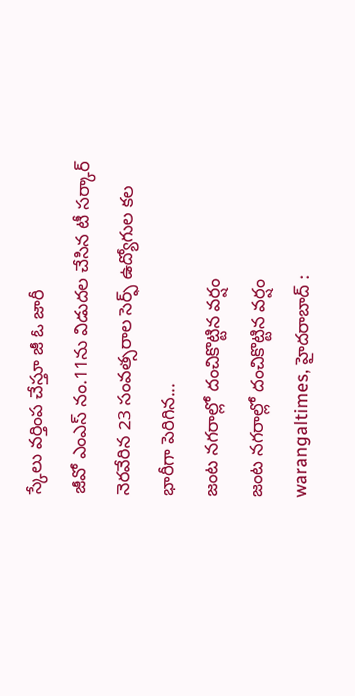స్కేలు వర్తింప చేస్తూ జీ ఓ జారీ
జీవో ఎంఎస్ నం.11ను విడుదల చేసిన టీ సర్కార్
నెరవేరిన 23 సంవత్సరాల సెర్ఫ్ ఉద్యోగుల కల
భారీగా పెరిగిన...
జంట నగరాల్లో దంచికొట్టిన వర్షం
జంట నగరాల్లో దంచికొట్టిన వర్షం
warangaltimes, హైదరాబాద్ :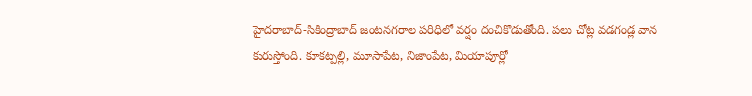హైదరాబాద్-సికింద్రాబాద్ జంటనగరాల పరిధిలో వర్షం దంచికొడుతోంది. పలు చోట్ల వడగండ్ల వాన కురుస్తోంది. కూకట్పల్లి, మూసాపేట, నిజాంపేట, మియాపూర్లో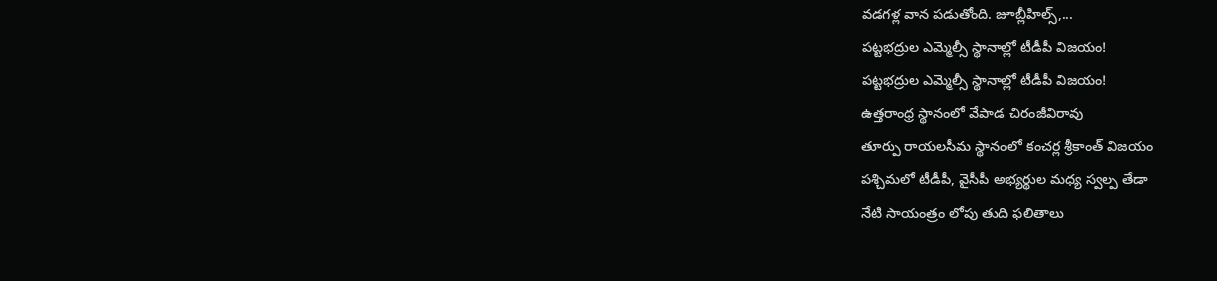వడగళ్ల వాన పడుతోంది. జూబ్లీహిల్స్,...
పట్టభద్రుల ఎమ్మెల్సీ స్థానాల్లో టీడీపీ విజయం!
పట్టభద్రుల ఎమ్మెల్సీ స్థానాల్లో టీడీపీ విజయం!
ఉత్తరాంధ్ర స్థానంలో వేపాడ చిరంజీవిరావు
తూర్పు రాయలసీమ స్థానంలో కంచర్ల శ్రీకాంత్ విజయం
పశ్చిమలో టీడీపీ, వైసీపీ అభ్యర్థుల మధ్య స్వల్ప తేడా
నేటి సాయంత్రం లోపు తుది ఫలితాలు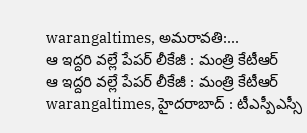warangaltimes, అమరావతి:...
ఆ ఇద్దరి వల్లే పేపర్ లీకేజీ : మంత్రి కేటీఆర్
ఆ ఇద్దరి వల్లే పేపర్ లీకేజీ : మంత్రి కేటీఆర్
warangaltimes, హైదరాబాద్ : టీఎస్పీఎస్సీ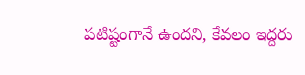పటిష్టంగానే ఉందని, కేవలం ఇద్దరు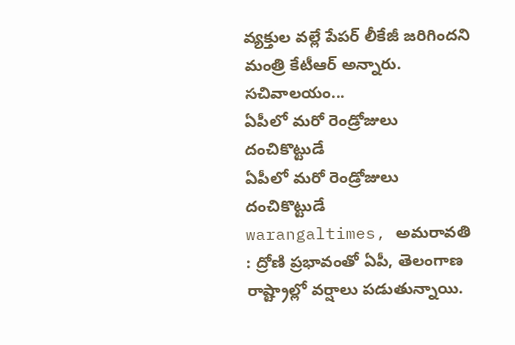వ్యక్తుల వల్లే పేపర్ లీకేజీ జరిగిందని మంత్రి కేటీఆర్ అన్నారు. సచివాలయం...
ఏపీలో మరో రెండ్రోజులు దంచికొట్టుడే
ఏపీలో మరో రెండ్రోజులు దంచికొట్టుడే
warangaltimes, అమరావతి : ద్రోణి ప్రభావంతో ఏపీ, తెలంగాణ రాష్ట్రాల్లో వర్షాలు పడుతున్నాయి.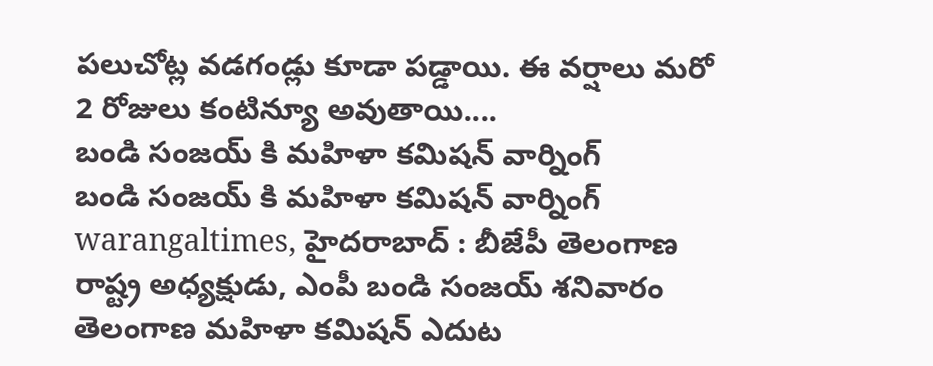పలుచోట్ల వడగండ్లు కూడా పడ్డాయి. ఈ వర్షాలు మరో 2 రోజులు కంటిన్యూ అవుతాయి....
బండి సంజయ్ కి మహిళా కమిషన్ వార్నింగ్
బండి సంజయ్ కి మహిళా కమిషన్ వార్నింగ్
warangaltimes, హైదరాబాద్ : బీజేపీ తెలంగాణ రాష్ట్ర అధ్యక్షుడు, ఎంపీ బండి సంజయ్ శనివారం తెలంగాణ మహిళా కమిషన్ ఎదుట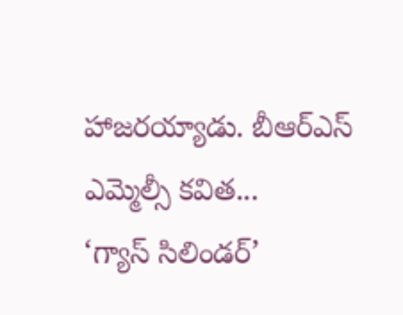హాజరయ్యాడు. బీఆర్ఎస్ ఎమ్మెల్సీ కవిత...
‘గ్యాస్ సిలిండర్’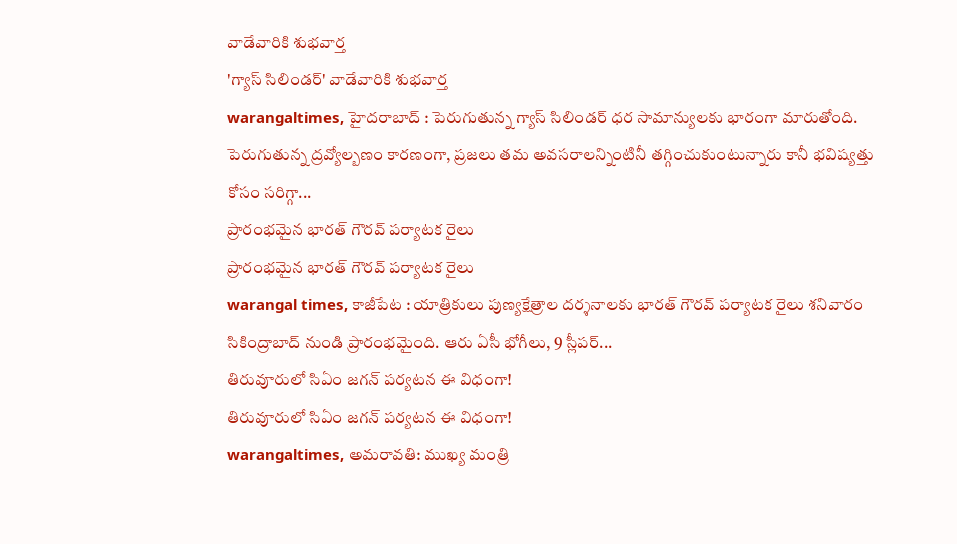వాడేవారికి శుభవార్త
'గ్యాస్ సిలిండర్' వాడేవారికి శుభవార్త
warangaltimes, హైదరాబాద్ : పెరుగుతున్న గ్యాస్ సిలిండర్ ధర సామాన్యులకు భారంగా మారుతోంది. పెరుగుతున్న ద్రవ్యోల్బణం కారణంగా, ప్రజలు తమ అవసరాలన్నింటినీ తగ్గించుకుంటున్నారు కానీ భవిష్యత్తు కోసం సరిగ్గా...
ప్రారంభమైన భారత్ గౌరవ్ పర్యాటక రైలు
ప్రారంభమైన భారత్ గౌరవ్ పర్యాటక రైలు
warangal times, కాజీపేట : యాత్రికులు పుణ్యక్షేత్రాల దర్శనాలకు భారత్ గౌరవ్ పర్యాటక రైలు శనివారం సికింద్రాబాద్ నుండి ప్రారంభమైంది. ఆరు ఏసీ భోగీలు, 9 స్లీపర్...
తిరువూరులో సిఏం జగన్ పర్యటన ఈ విధంగా!
తిరువూరులో సిఏం జగన్ పర్యటన ఈ విధంగా!
warangaltimes, అమరావతి: ముఖ్య మంత్రి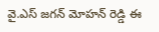వై.ఎస్ జగన్ మోహన్ రెడ్డి ఈ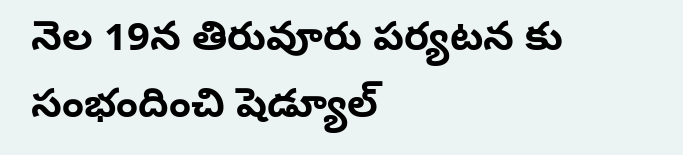నెల 19న తిరువూరు పర్యటన కు సంభందించి షెడ్యూల్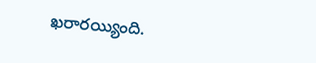ఖరారయ్యింది.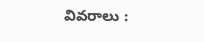వివరాలు :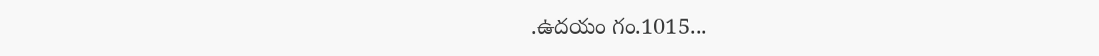.ఉదయం గం.1015...